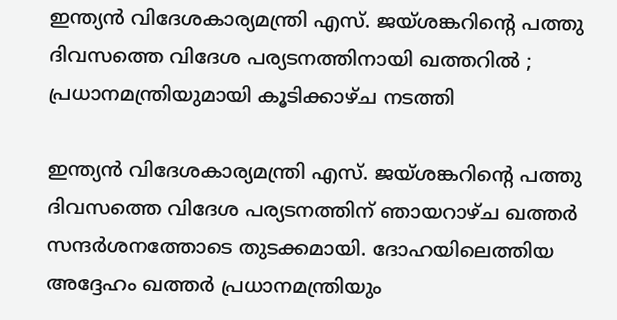ഇന്ത്യൻ വിദേശകാര്യമന്ത്രി എസ്. ജയ്ശങ്കറിന്റെ പത്തു ദിവസത്തെ വിദേശ പര്യടനത്തിനായി ഖത്തറിൽ ; പ്രധാനമന്ത്രിയുമായി കൂടിക്കാഴ്ച നടത്തി

ഇന്ത്യൻ വിദേശകാര്യമന്ത്രി എസ്. ജയ്ശങ്കറിന്റെ പത്തു ദിവസത്തെ വിദേശ പര്യടനത്തിന് ഞായറാഴ്ച ഖത്തർ സന്ദർശനത്തോടെ തുടക്കമായി. ദോഹയിലെത്തിയ അദ്ദേഹം ഖത്തർ പ്രധാനമന്ത്രിയും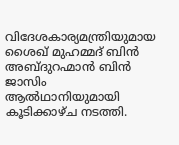വിദേശകാര്യമന്ത്രിയുമായ ശൈഖ് മുഹമ്മദ് ബിൻ അബ്ദുറഹ്മാൻ ബിൻ ജാസിം ആൽഥാനിയുമായി കൂടിക്കാഴ്ച നടത്തി.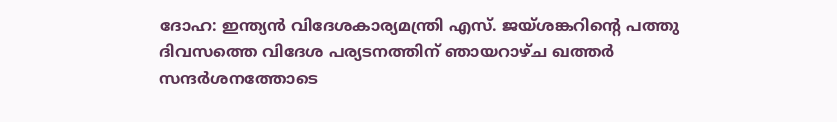ദോഹ: ഇന്ത്യൻ വിദേശകാര്യമന്ത്രി എസ്. ജയ്ശങ്കറിന്റെ പത്തു ദിവസത്തെ വിദേശ പര്യടനത്തിന് ഞായറാഴ്ച ഖത്തർ സന്ദർശനത്തോടെ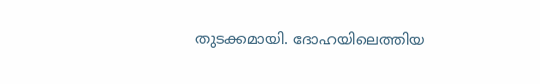തുടക്കമായി. ദോഹയിലെത്തിയ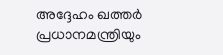അദ്ദേഹം ഖത്തർ പ്രധാനമന്ത്രിയും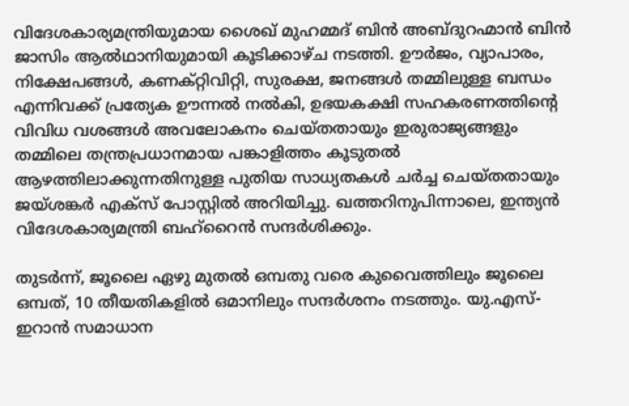വിദേശകാര്യമന്ത്രിയുമായ ശൈഖ് മുഹമ്മദ് ബിൻ അബ്ദുറഹ്മാൻ ബിൻ ജാസിം ആൽഥാനിയുമായി കൂടിക്കാഴ്ച നടത്തി. ഊർജം, വ്യാപാരം, നിക്ഷേപങ്ങൾ, കണക്റ്റിവിറ്റി, സുരക്ഷ, ജനങ്ങൾ തമ്മിലുള്ള ബന്ധം എന്നിവക്ക് പ്രത്യേക ഊന്നൽ നൽകി, ഉഭയകക്ഷി സഹകരണത്തിന്റെ വിവിധ വശങ്ങൾ അവലോകനം ചെയ്തതായും ഇരുരാജ്യങ്ങളും തമ്മിലെ തന്ത്രപ്രധാനമായ പങ്കാളിത്തം കൂടുതൽ ആഴത്തിലാക്കുന്നതിനുള്ള പുതിയ സാധ്യതകൾ ചർച്ച ചെയ്തതായും ജയ്ശങ്കർ എക്സ് പോസ്റ്റിൽ അറിയിച്ചു. ഖത്തറിനുപിന്നാലെ, ഇന്ത്യൻ വിദേശകാര്യമന്ത്രി ബഹ്റൈൻ സന്ദർശിക്കും.

തുടർന്ന്, ജൂലൈ ഏഴു മുതൽ ഒമ്പതു വരെ കുവൈത്തിലും ജൂലൈ ഒമ്പത്, 10 തീയതികളിൽ ഒമാനിലും സന്ദർശനം നടത്തും. യു.എസ്-ഇറാൻ സമാധാന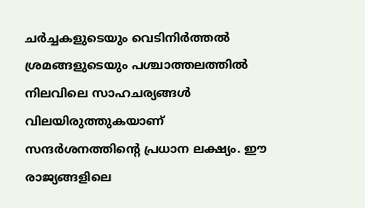ചർച്ചകളുടെയും വെടിനിർത്തൽ ശ്രമങ്ങളുടെയും പശ്ചാത്തലത്തിൽ നിലവിലെ സാഹചര്യങ്ങൾ വിലയിരുത്തുകയാണ് സന്ദർശനത്തിന്റെ പ്രധാന ലക്ഷ്യം. ഈ രാജ്യങ്ങളിലെ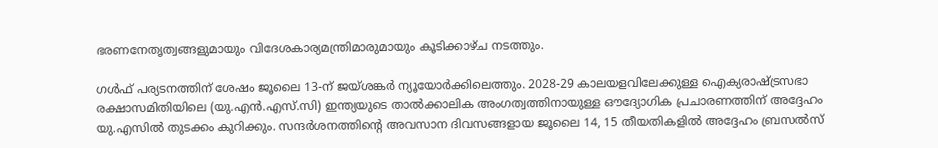ഭരണനേതൃത്വങ്ങളുമായും വിദേശകാര്യമന്ത്രിമാരുമായും കൂടിക്കാഴ്ച നടത്തും.

ഗൾഫ് പര്യടനത്തിന് ശേഷം ജൂലൈ 13-ന് ജയ്ശങ്കർ ന്യൂയോർക്കിലെത്തും. 2028-29 കാലയളവിലേക്കുള്ള ഐക്യരാഷ്ട്രസഭാ രക്ഷാസമിതിയിലെ (യു.എൻ.എസ്.സി) ഇന്ത്യയുടെ താൽക്കാലിക അംഗത്വത്തിനായുള്ള ഔദ്യോഗിക പ്രചാരണത്തിന് അദ്ദേഹം യു.എസിൽ തുടക്കം കുറിക്കും. സന്ദർശനത്തിന്റെ അവസാന ദിവസങ്ങളായ ജൂലൈ 14, 15 തീയതികളിൽ അദ്ദേഹം ബ്രസൽസ്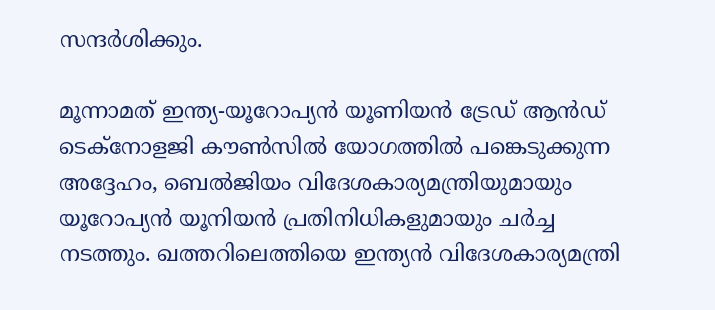സന്ദർശിക്കും.

മൂന്നാമത് ഇന്ത്യ-യൂറോപ്യൻ യൂണിയൻ ട്രേഡ് ആൻഡ് ടെക്നോളജി കൗൺസിൽ യോഗത്തിൽ പങ്കെടുക്കുന്ന അദ്ദേഹം, ബെൽജിയം വിദേശകാര്യമന്ത്രിയുമായും യൂറോപ്യൻ യൂനിയൻ പ്രതിനിധികളുമായും ചർച്ച നടത്തും. ഖത്തറിലെത്തിയെ ഇന്ത്യൻ വിദേശകാര്യമന്ത്രി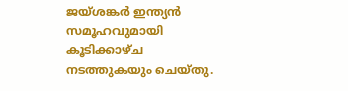ജയ്ശങ്കർ ഇന്ത്യൻ സമൂഹവുമായി കൂടിക്കാഴ്ച നടത്തുകയും ചെയ്തു.